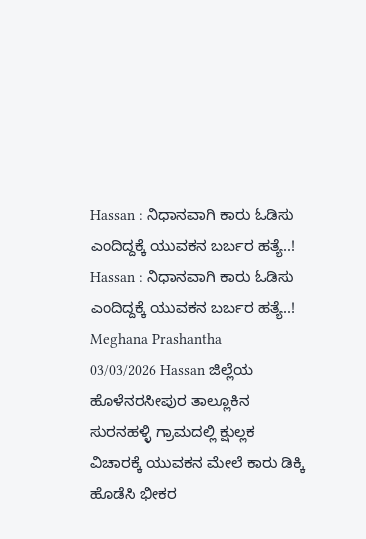Hassan : ನಿಧಾನವಾಗಿ ಕಾರು ಓಡಿಸು ಎಂದಿದ್ದಕ್ಕೆ ಯುವಕನ ಬರ್ಬರ ಹತ್ಯೆ..! Hassan : ನಿಧಾನವಾಗಿ ಕಾರು ಓಡಿಸು ಎಂದಿದ್ದಕ್ಕೆ ಯುವಕನ ಬರ್ಬರ ಹತ್ಯೆ..! Meghana Prashantha 03/03/2026 Hassan ಜಿಲ್ಲೆಯ ಹೊಳೆನರಸೀಪುರ ತಾಲ್ಲೂಕಿನ ಸುರನಹಳ್ಳಿ ಗ್ರಾಮದಲ್ಲಿ ಕ್ಷುಲ್ಲಕ ವಿಚಾರಕ್ಕೆ ಯುವಕನ ಮೇಲೆ ಕಾರು ಡಿಕ್ಕಿ ಹೊಡೆಸಿ ಭೀಕರ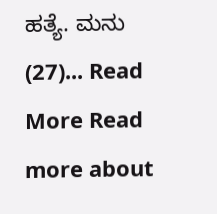ಹತ್ಯೆ. ಮನು (27)... Read More Read more about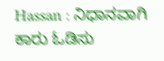Hassan : ನಿಧಾನವಾಗಿ ಕಾರು ಓಡಿಸು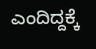ಎಂದಿದ್ದಕ್ಕೆ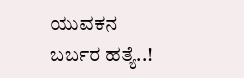ಯುವಕನ ಬರ್ಬರ ಹತ್ಯೆ..!